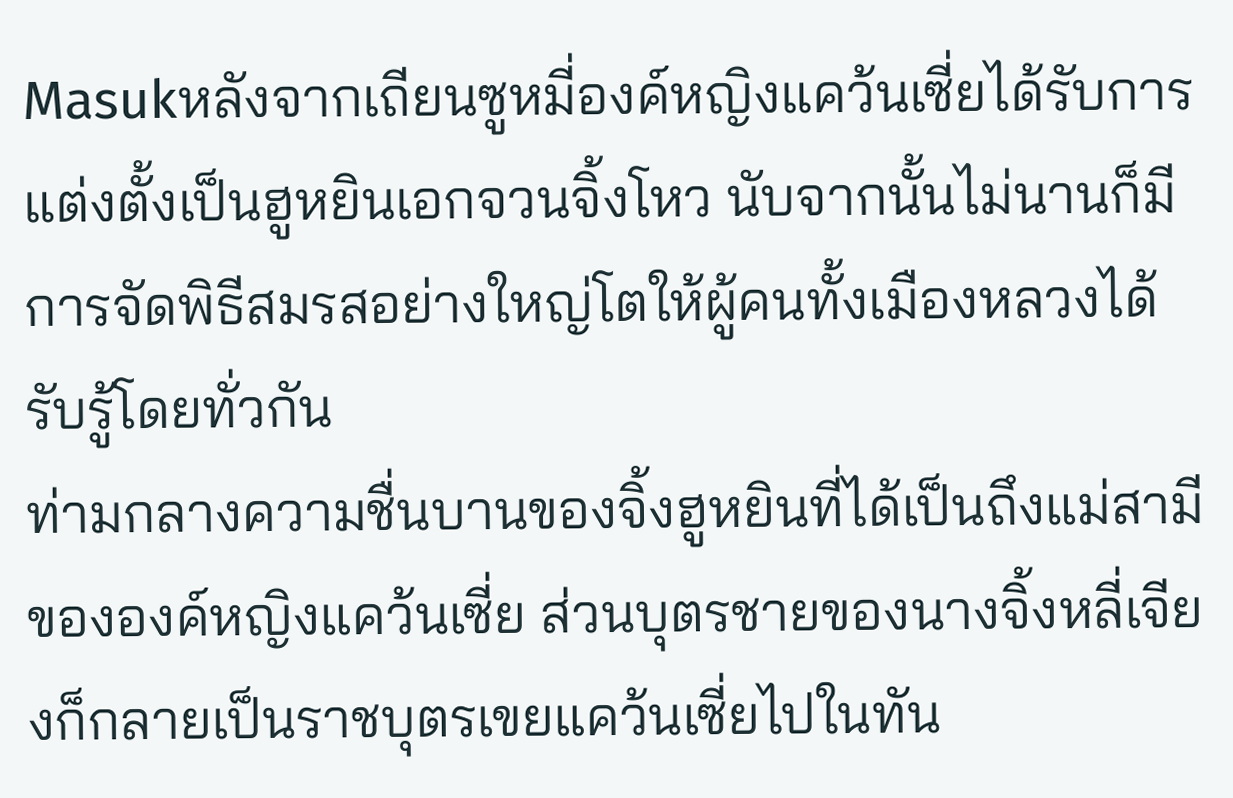Masukหลังจากเถียนซูหมี่องค์หญิงแคว้นเซี่ยได้รับการแต่งตั้งเป็นฮูหยินเอกจวนจิ้งโหว นับจากนั้นไม่นานก็มีการจัดพิธีสมรสอย่างใหญ่โตให้ผู้คนทั้งเมืองหลวงได้รับรู้โดยทั่วกัน
ท่ามกลางความชื่นบานของจิ้งฮูหยินที่ได้เป็นถึงแม่สามีขององค์หญิงแคว้นเซี่ย ส่วนบุตรชายของนางจิ้งหลี่เจียงก็กลายเป็นราชบุตรเขยแคว้นเซี่ยไปในทัน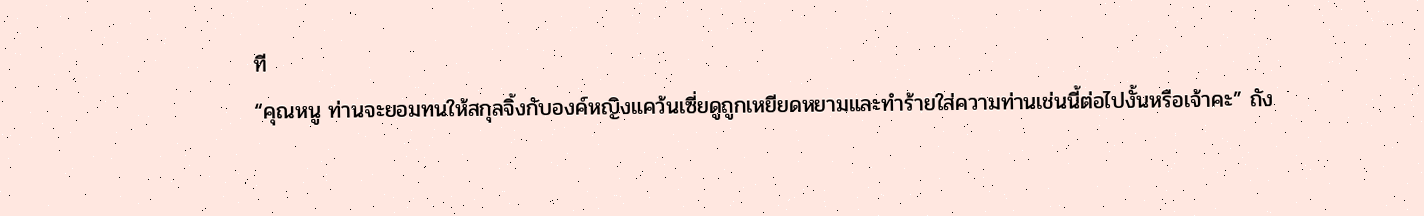ที
“คุณหนู ท่านจะยอมทนให้สกุลจิ้งกับองค์หญิงแคว้นเซี่ยดูถูกเหยียดหยามและทำร้ายใส่ความท่านเช่นนี้ต่อไปงั้นหรือเจ้าคะ” ถัง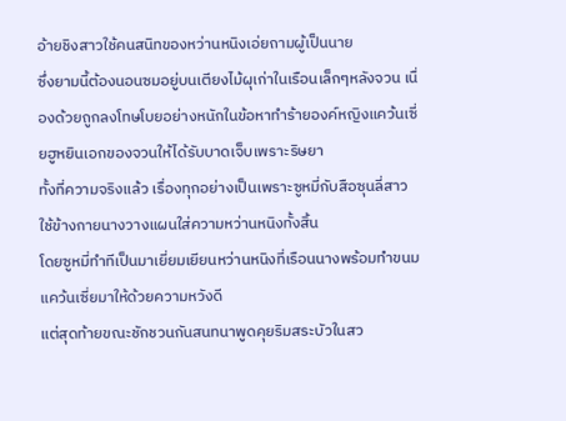อ้ายชิงสาวใช้คนสนิทของหว่านหนิงเอ่ยถามผู้เป็นนาย
ซึ่งยามนี้ต้องนอนซมอยู่บนเตียงไม้ผุเก่าในเรือนเล็กๆหลังจวน เนื่องด้วยถูกลงโทษโบยอย่างหนักในข้อหาทำร้ายองค์หญิงแคว้นเซี่ยฮูหยินเอกของจวนให้ได้รับบาดเจ็บเพราะริษยา
ทั้งที่ความจริงแล้ว เรื่องทุกอย่างเป็นเพราะซูหมี่กับสือซุนลี่สาวใช้ข้างกายนางวางแผนใส่ความหว่านหนิงทั้งสิ้น
โดยซูหมี่ทำทีเป็นมาเยี่ยมเยียนหว่านหนิงที่เรือนนางพร้อมทำขนมแคว้นเซี่ยมาให้ด้วยความหวังดี
แต่สุดท้ายขณะชักชวนกันสนทนาพูดคุยริมสระบัวในสว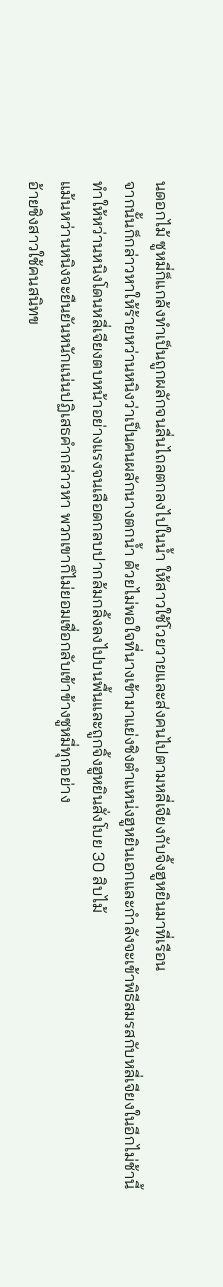นดอกไม้ ซูหมี่ก็แกล้งทำเป็นถูกผลักจนลื่นไถลตกลงไปในน้ำ ให้สาวใช้โวยวายและส่งคนไปตามหลี่เจียงกับจิ้งฮูหยินมาที่เรือน
จากนั้นก็กล่าวหาให้ร้ายหว่านหนิงว่าเป็นคนผลักนางตกน้ำ ด้วยไม่พอใจที่นางเข้ามาแย่งชิงตำแหน่งฮูหยินเอกและกำลังจะเข้าพิธีสมรสกับหลี่เจียงในอีกไม่ช้านี้
ทำให้หว่านหนิงโดนหลี่เจียงตบหน้าอย่างแรงจนเลือดกลบปากล้มกลิ้งลงไปบนพื้นและถูกจิ้งฮูหยินสั่งโบย 30 สิบไม้
แม้นหว่านหนิงจะยืนยันหนักแน่นปฏิเสธคำกล่าวหา พวกเขาก็ไม่ยอมเชื่อกลับเข้าข้างซูหมี่ทุกอย่าง
อ้ายชิงสาวใช้คนสนิทข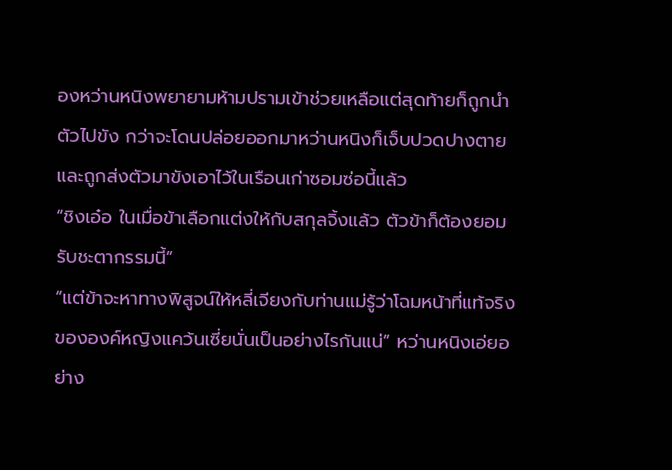องหว่านหนิงพยายามห้ามปรามเข้าช่วยเหลือแต่สุดท้ายก็ถูกนำตัวไปขัง กว่าจะโดนปล่อยออกมาหว่านหนิงก็เจ็บปวดปางตายและถูกส่งตัวมาขังเอาไว้ในเรือนเก่าซอมซ่อนี้แล้ว
“ชิงเอ๋อ ในเมื่อข้าเลือกแต่งให้กับสกุลจิ้งแล้ว ตัวข้าก็ต้องยอมรับชะตากรรมนี้”
“แต่ข้าจะหาทางพิสูจน์ให้หลี่เจียงกับท่านแม่รู้ว่าโฉมหน้าที่แท้จริงขององค์หญิงแคว้นเซี่ยนั่นเป็นอย่างไรกันแน่” หว่านหนิงเอ่ยอย่าง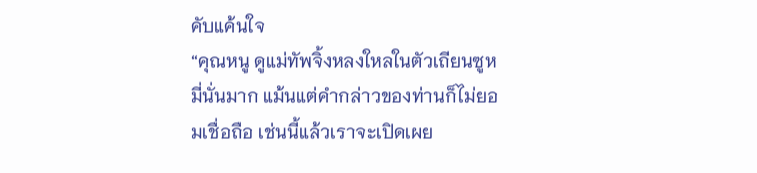คับแค้นใจ
“คุณหนู ดูแม่ทัพจิ้งหลงใหลในตัวเถียนซูหมี่นั่นมาก แม้นแต่คำกล่าวของท่านก็ไม่ยอมเชื่อถือ เช่นนี้แล้วเราจะเปิดเผย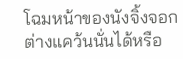โฉมหน้าของนังจิ้งจอกต่างแคว้นนั่นได้หรือ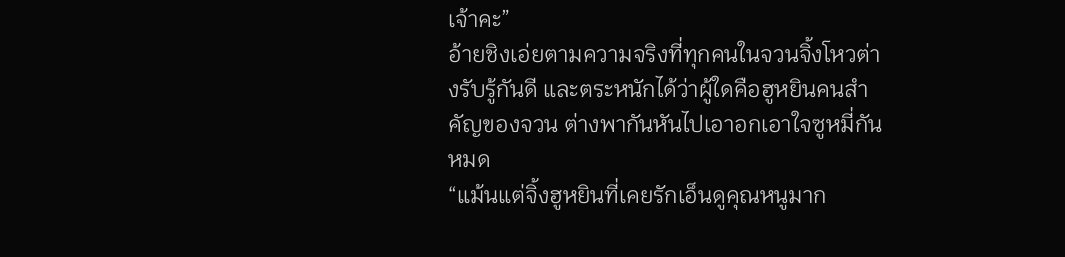เจ้าคะ”
อ้ายชิงเอ่ยตามความจริงที่ทุกคนในจวนจิ้งโหวต่างรับรู้กันดี และตระหนักได้ว่าผู้ใดคือฮูหยินคนสำคัญของจวน ต่างพากันหันไปเอาอกเอาใจซูหมี่กันหมด
“แม้นแต่จิ้งฮูหยินที่เคยรักเอ็นดูคุณหนูมาก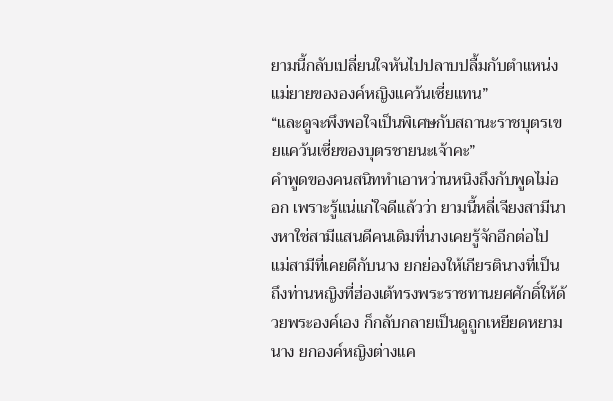ยามนี้กลับเปลี่ยนใจหันไปปลาบปลื้มกับตำแหน่งแม่ยายขององค์หญิงแคว้นเซี่ยแทน”
“และดูจะพึงพอใจเป็นพิเศษกับสถานะราชบุตรเขยแคว้นเซี่ยของบุตรชายนะเจ้าคะ”
คำพูดของคนสนิททำเอาหว่านหนิงถึงกับพูดไม่ออก เพราะรู้แน่แก่ใจดีแล้วว่า ยามนี้หลี่เจียงสามีนางหาใช่สามีแสนดีคนเดิมที่นางเคยรู้จักอีกต่อไป
แม่สามีที่เคยดีกับนาง ยกย่องให้เกียรตินางที่เป็นถึงท่านหญิงที่ฮ่องเต้ทรงพระราชทานยศศักดิ์ให้ด้วยพระองค์เอง ก็กลับกลายเป็นดูถูกเหยียดหยามนาง ยกองค์หญิงต่างแค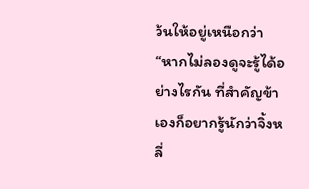ว้นให้อยู่เหนือกว่า
“หากไม่ลองดูจะรู้ได้อย่างไรกัน ที่สำคัญข้าเองก็อยากรู้นักว่าจิ้งหลี่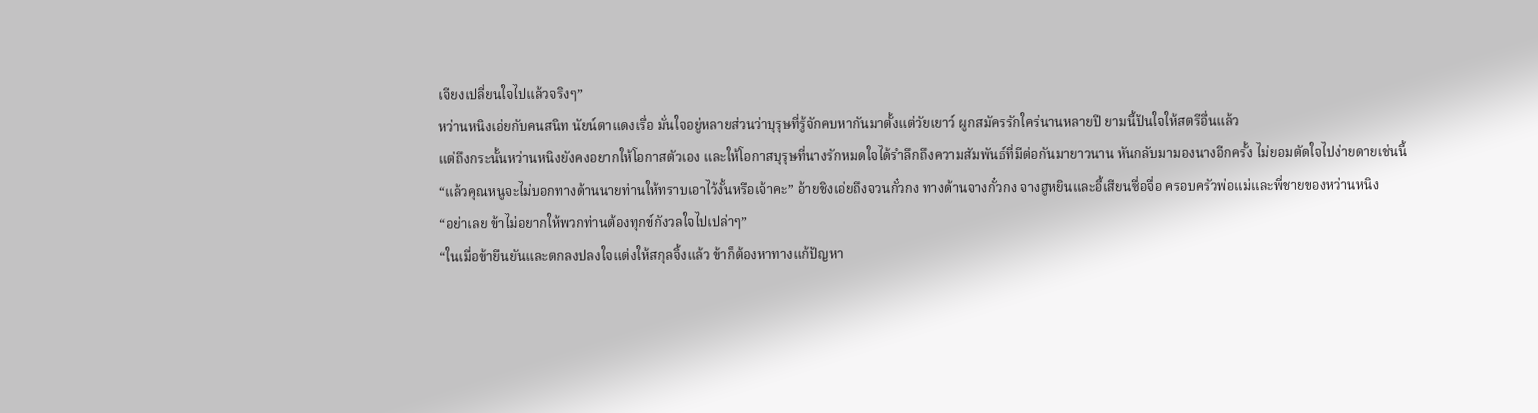เจียงเปลี่ยนใจไปแล้วจริงๆ”
หว่านหนิงเอ่ยกับคนสนิท นัยน์ตาแดงเรื่อ มั่นใจอยู่หลายส่วนว่าบุรุษที่รู้จักคบหากันมาตั้งแต่วัยเยาว์ ผูกสมัครรักใคร่นานหลายปี ยามนี้ปันใจให้สตรีอื่นแล้ว
แต่ถึงกระนั้นหว่านหนิงยังคงอยากให้โอกาสตัวเอง และให้โอกาสบุรุษที่นางรักหมดใจได้รำลึกถึงความสัมพันธ์ที่มีต่อกันมายาวนาน หันกลับมามองนางอีกครั้ง ไม่ยอมตัดใจไปง่ายดายเช่นนี้
“แล้วคุณหนูจะไม่บอกทางด้านนายท่านให้ทราบเอาไว้งั้นหรือเจ้าคะ” อ้ายชิงเอ่ยถึงจวนกั๋วกง ทางด้านจางกั๋วกง จางฮูหยินและอี้เสียนซื่อจื่อ ครอบครัวพ่อแม่และพี่ชายของหว่านหนิง
“อย่าเลย ข้าไม่อยากให้พวกท่านต้องทุกข์กังวลใจไปเปล่าๆ”
“ในเมื่อข้ายืนยันและตกลงปลงใจแต่งให้สกุลจิ้งแล้ว ข้าก็ต้องหาทางแก้ปัญหา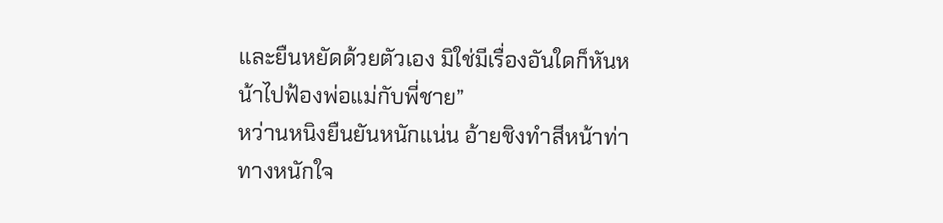และยืนหยัดด้วยตัวเอง มิใช่มีเรื่องอันใดก็หันหน้าไปฟ้องพ่อแม่กับพี่ชาย”
หว่านหนิงยืนยันหนักแน่น อ้ายชิงทำสีหน้าท่าทางหนักใจ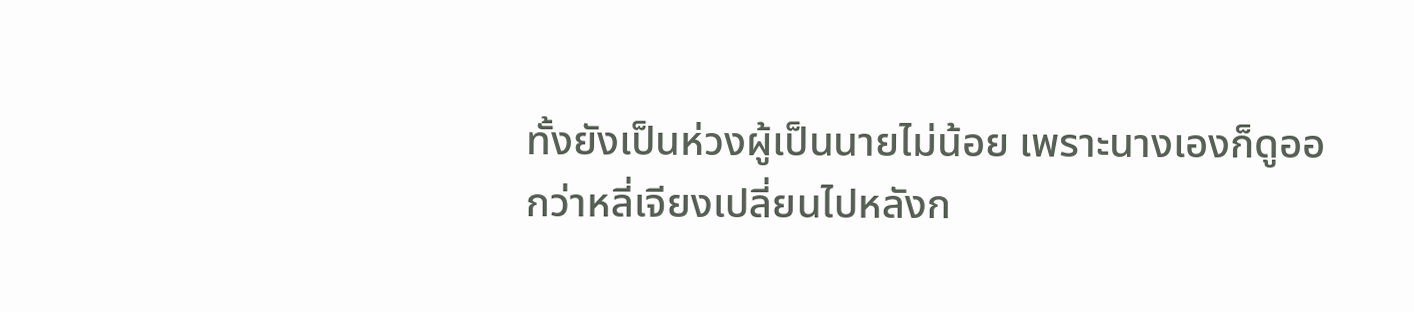ทั้งยังเป็นห่วงผู้เป็นนายไม่น้อย เพราะนางเองก็ดูออกว่าหลี่เจียงเปลี่ยนไปหลังก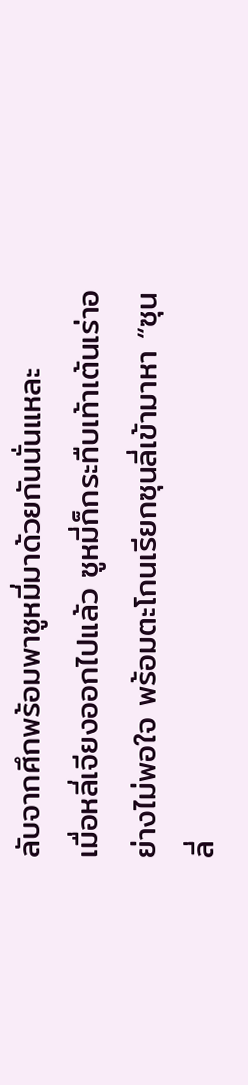ลับจากศึกพร้อมพาซูหมี่มาด้วยกันนั่นแหละ
เมื่อหลี่เจียงออกไปแล้ว ซูหมี่ก็กระทืบเท้าเต้นเร่าอย่างไม่พอใจ พร้อมตะโกนเรียกซุนลี่เข้ามาหา “ซุนลี่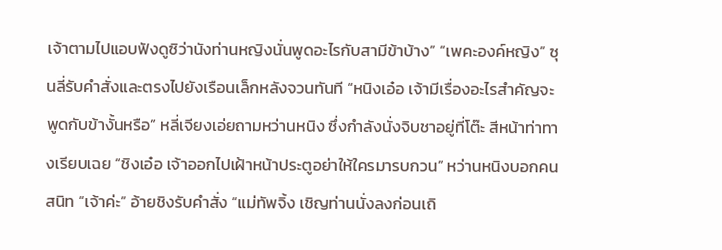เจ้าตามไปแอบฟังดูซิว่านังท่านหญิงนั่นพูดอะไรกับสามีข้าบ้าง” “เพคะองค์หญิง” ซุนลี่รับคำสั่งและตรงไปยังเรือนเล็กหลังจวนทันที “หนิงเอ๋อ เจ้ามีเรื่องอะไรสำคัญจะพูดกับข้างั้นหรือ” หลี่เจียงเอ่ยถามหว่านหนิง ซึ่งกำลังนั่งจิบชาอยู่ที่โต๊ะ สีหน้าท่าทางเรียบเฉย “ชิงเอ๋อ เจ้าออกไปเฝ้าหน้าประตูอย่าให้ใครมารบกวน” หว่านหนิงบอกคนสนิท “เจ้าค่ะ” อ้ายชิงรับคำสั่ง “แม่ทัพจิ้ง เชิญท่านนั่งลงก่อนเถิ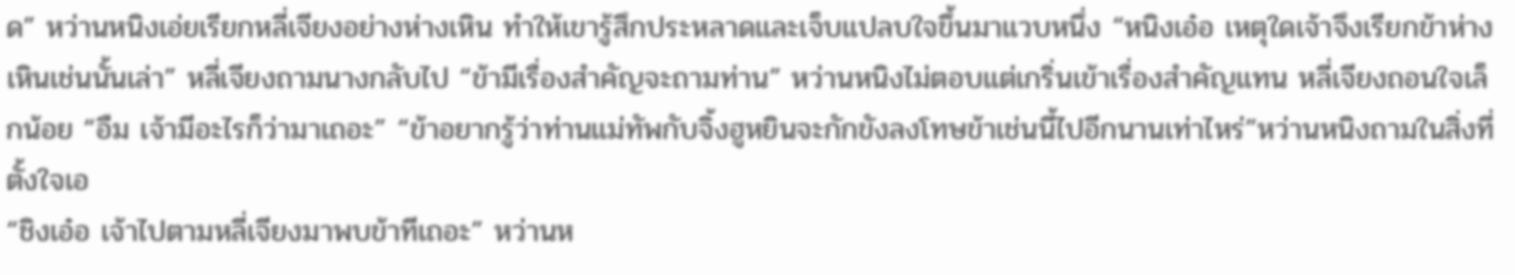ด” หว่านหนิงเอ่ยเรียกหลี่เจียงอย่างห่างเหิน ทำให้เขารู้สึกประหลาดและเจ็บแปลบใจขึ้นมาแวบหนึ่ง “หนิงเอ๋อ เหตุใดเจ้าจึงเรียกข้าห่างเหินเช่นนั้นเล่า” หลี่เจียงถามนางกลับไป “ข้ามีเรื่องสำคัญจะถามท่าน” หว่านหนิงไม่ตอบแต่เกริ่นเข้าเรื่องสำคัญแทน หลี่เจียงถอนใจเล็กน้อย “อืม เจ้ามีอะไรก็ว่ามาเถอะ” “ข้าอยากรู้ว่าท่านแม่ทัพกับจิ้งฮูหยินจะกักขังลงโทษข้าเช่นนี้ไปอีกนานเท่าไหร่”หว่านหนิงถามในสิ่งที่ตั้งใจเอ
“ชิงเอ๋อ เจ้าไปตามหลี่เจียงมาพบข้าทีเถอะ” หว่านห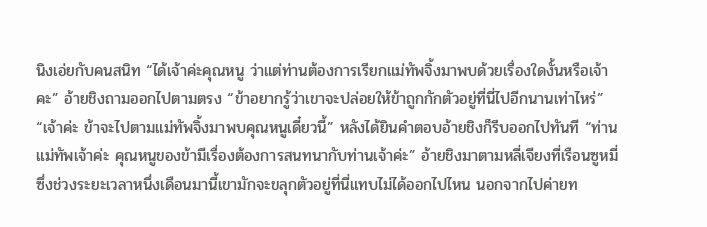นิงเอ่ยกับคนสนิท “ได้เจ้าค่ะคุณหนู ว่าแต่ท่านต้องการเรียกแม่ทัพจิ้งมาพบด้วยเรื่องใดงั้นหรือเจ้าคะ” อ้ายชิงถามออกไปตามตรง “ข้าอยากรู้ว่าเขาจะปล่อยให้ข้าถูกกักตัวอยู่ที่นี่ไปอีกนานเท่าไหร่” “เจ้าค่ะ ข้าจะไปตามแม่ทัพจิ้งมาพบคุณหนูเดี๋ยวนี้” หลังได้ยินคำตอบอ้ายชิงก็รีบออกไปทันที “ท่านแม่ทัพเจ้าค่ะ คุณหนูของข้ามีเรื่องต้องการสนทนากับท่านเจ้าค่ะ” อ้ายชิงมาตามหลี่เจียงที่เรือนซูหมี่ ซึ่งช่วงระยะเวลาหนึ่งเดือนมานี้เขามักจะขลุกตัวอยู่ที่นี่แทบไม่ได้ออกไปไหน นอกจากไปค่ายท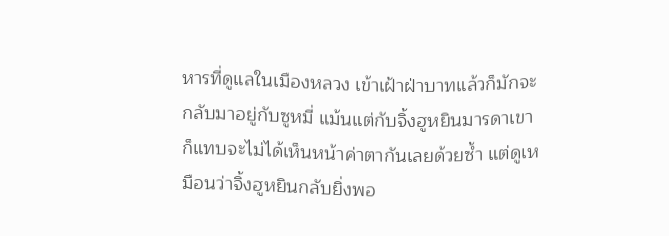หารที่ดูแลในเมืองหลวง เข้าเฝ้าฝ่าบาทแล้วก็มักจะกลับมาอยู่กับซูหมี่ แม้นแต่กับจิ้งฮูหยินมารดาเขาก็แทบจะไม่ได้เห็นหน้าค่าตากันเลยด้วยซ้ำ แต่ดูเหมือนว่าจิ้งฮูหยินกลับยิ่งพอ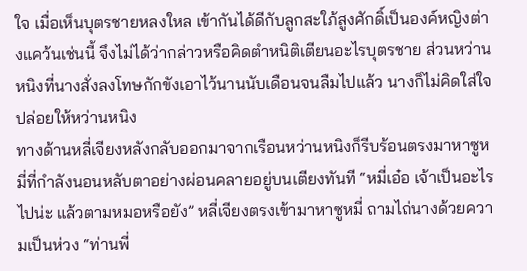ใจ เมื่อเห็นบุตรชายหลงใหล เข้ากันได้ดีกับลูกสะใภ้สูงศักดิ์เป็นองค์หญิงต่างแคว้นเช่นนี้ จึงไม่ได้ว่ากล่าวหรือคิดตำหนิติเตียนอะไรบุตรชาย ส่วนหว่านหนิงที่นางสั่งลงโทษกักขังเอาไว้นานนับเดือนจนลืมไปแล้ว นางก็ไม่คิดใส่ใจ ปล่อยให้หว่านหนิง
ทางด้านหลี่เจียงหลังกลับออกมาจากเรือนหว่านหนิงก็รีบร้อนตรงมาหาซูหมี่ที่กำลังนอนหลับตาอย่างผ่อนคลายอยู่บนเตียงทันที “หมี่เอ๋อ เจ้าเป็นอะไรไปน่ะ แล้วตามหมอหรือยัง” หลี่เจียงตรงเข้ามาหาซูหมี่ ถามไถ่นางด้วยความเป็นห่วง “ท่านพี่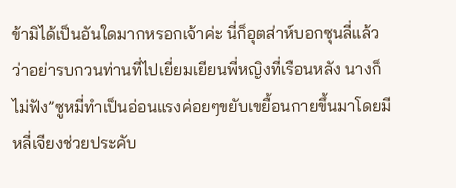ข้ามิได้เป็นอันใดมากหรอกเจ้าค่ะ นี่ก็อุตส่าห์บอกซุนลี่แล้วว่าอย่ารบกวนท่านที่ไปเยี่ยมเยียนพี่หญิงที่เรือนหลัง นางก็ไม่ฟัง”ซูหมี่ทำเป็นอ่อนแรงค่อยๆขยับเขยื้อนกายขึ้นมาโดยมีหลี่เจียงช่วยประคับ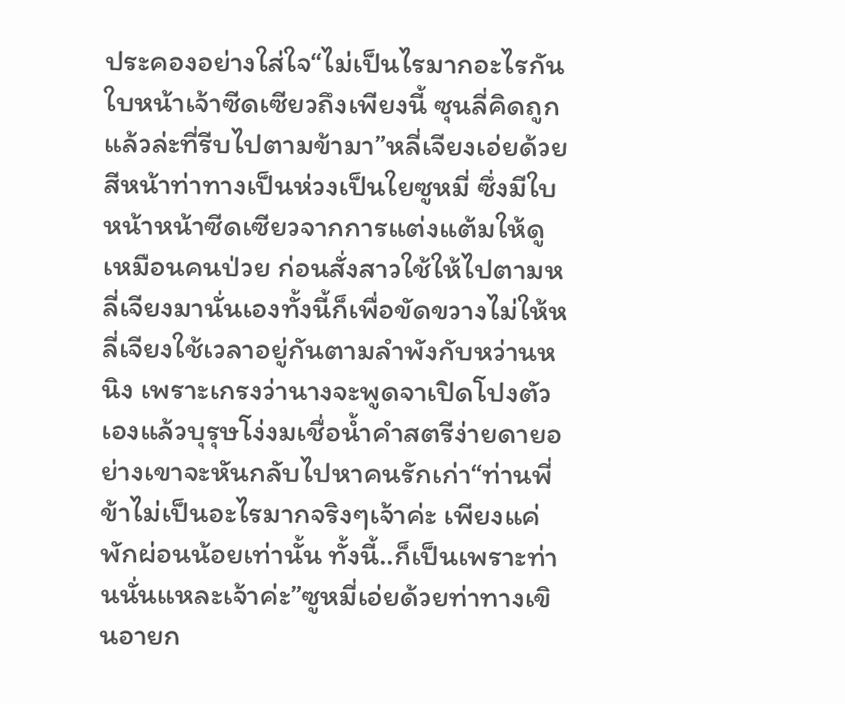ประคองอย่างใส่ใจ“ไม่เป็นไรมากอะไรกัน ใบหน้าเจ้าซีดเซียวถึงเพียงนี้ ซุนลี่คิดถูกแล้วล่ะที่รีบไปตามข้ามา”หลี่เจียงเอ่ยด้วยสีหน้าท่าทางเป็นห่วงเป็นใยซูหมี่ ซึ่งมีใบหน้าหน้าซีดเซียวจากการแต่งแต้มให้ดูเหมือนคนป่วย ก่อนสั่งสาวใช้ให้ไปตามหลี่เจียงมานั่นเองทั้งนี้ก็เพื่อขัดขวางไม่ให้หลี่เจียงใช้เวลาอยู่กันตามลำพังกับหว่านหนิง เพราะเกรงว่านางจะพูดจาเปิดโปงตัวเองแล้วบุรุษโง่งมเชื่อน้ำคำสตรีง่ายดายอย่างเขาจะหันกลับไปหาคนรักเก่า“ท่านพี่ข้าไม่เป็นอะไรมากจริงๆเจ้าค่ะ เพียงแค่พักผ่อนน้อยเท่านั้น ทั้งนี้..ก็เป็นเพราะท่านนั่นแหละเจ้าค่ะ”ซูหมี่เอ่ยด้วยท่าทางเขินอายก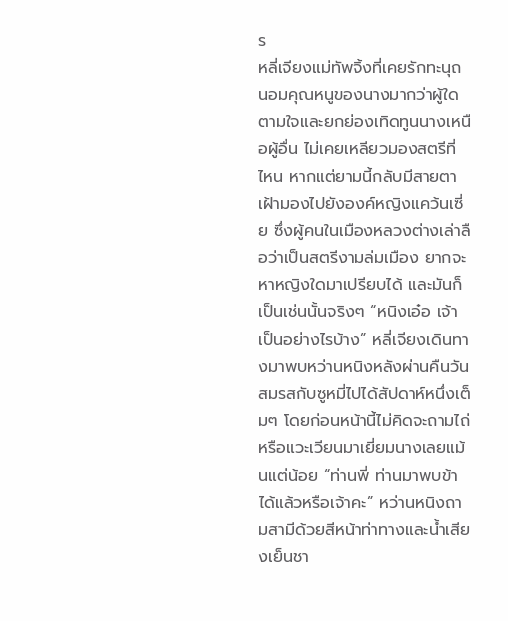ร
หลี่เจียงแม่ทัพจิ้งที่เคยรักทะนุถนอมคุณหนูของนางมากว่าผู้ใด ตามใจและยกย่องเทิดทูนนางเหนือผู้อื่น ไม่เคยเหลียวมองสตรีที่ไหน หากแต่ยามนี้กลับมีสายตาเฝ้ามองไปยังองค์หญิงแคว้นเซี่ย ซึ่งผู้คนในเมืองหลวงต่างเล่าลือว่าเป็นสตรีงามล่มเมือง ยากจะหาหญิงใดมาเปรียบได้ และมันก็เป็นเช่นนั้นจริงๆ “หนิงเอ๋อ เจ้าเป็นอย่างไรบ้าง” หลี่เจียงเดินทางมาพบหว่านหนิงหลังผ่านคืนวันสมรสกับซูหมี่ไปได้สัปดาห์หนึ่งเต็มๆ โดยก่อนหน้านี้ไม่คิดจะถามไถ่หรือแวะเวียนมาเยี่ยมนางเลยแม้นแต่น้อย “ท่านพี่ ท่านมาพบข้าได้แล้วหรือเจ้าคะ” หว่านหนิงถามสามีด้วยสีหน้าท่าทางและน้ำเสียงเย็นชา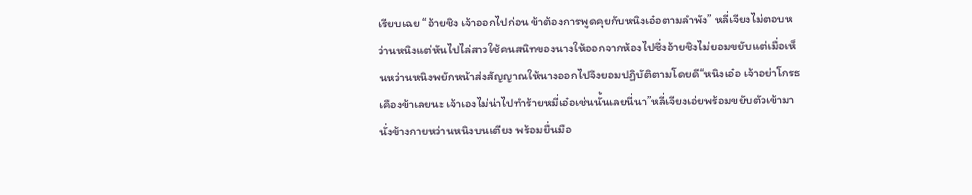เรียบเฉย “อ้ายชิง เจ้าออกไปก่อน ข้าต้องการพูดคุยกับหนิงเอ๋อตามลำพัง” หลี่เจียงไม่ตอบหว่านหนิงแต่หันไปไล่สาวใช้คนสนิทของนางให้ออกจากห้องไปซึ่งอ้ายชิงไม่ยอมขยับแต่เมื่อเห็นหว่านหนิงพยักหน้าส่งสัญญาณให้นางออกไปจึงยอมปฏิบัติตามโดยดี“หนิงเอ๋อ เจ้าอย่าโกรธเคืองข้าเลยนะ เจ้าเองไม่น่าไปทำร้ายหมี่เอ๋อเช่นนั้นเลยนี่นา”หลี่เจียงเอ่ยพร้อมขยับตัวเข้ามานั่งข้างกายหว่านหนิงบนเตียง พร้อมยื่นมือ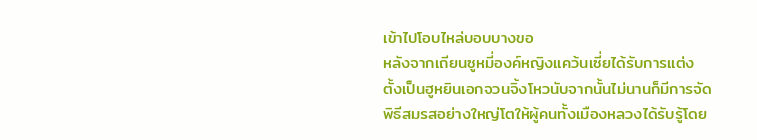เข้าไปโอบไหล่บอบบางขอ
หลังจากเถียนซูหมี่องค์หญิงแคว้นเซี่ยได้รับการแต่งตั้งเป็นฮูหยินเอกจวนจิ้งโหวนับจากนั้นไม่นานก็มีการจัดพิธีสมรสอย่างใหญ่โตให้ผู้คนทั้งเมืองหลวงได้รับรู้โดย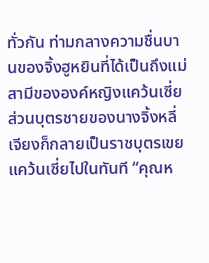ทั่วกัน ท่ามกลางความชื่นบานของจิ้งฮูหยินที่ได้เป็นถึงแม่สามีขององค์หญิงแคว้นเซี่ย ส่วนบุตรชายของนางจิ้งหลี่เจียงก็กลายเป็นราชบุตรเขยแคว้นเซี่ยไปในทันที “คุณห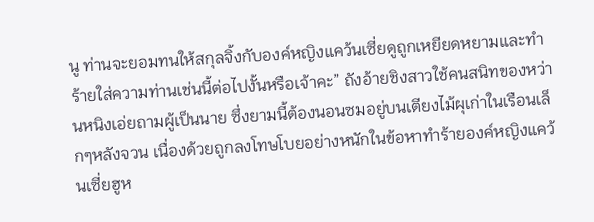นู ท่านจะยอมทนให้สกุลจิ้งกับองค์หญิงแคว้นเซี่ยดูถูกเหยียดหยามและทำร้ายใส่ความท่านเช่นนี้ต่อไปงั้นหรือเจ้าคะ” ถังอ้ายชิงสาวใช้คนสนิทของหว่านหนิงเอ่ยถามผู้เป็นนาย ซึ่งยามนี้ต้องนอนซมอยู่บนเตียงไม้ผุเก่าในเรือนเล็กๆหลังจวน เนื่องด้วยถูกลงโทษโบยอย่างหนักในข้อหาทำร้ายองค์หญิงแคว้นเซี่ยฮูห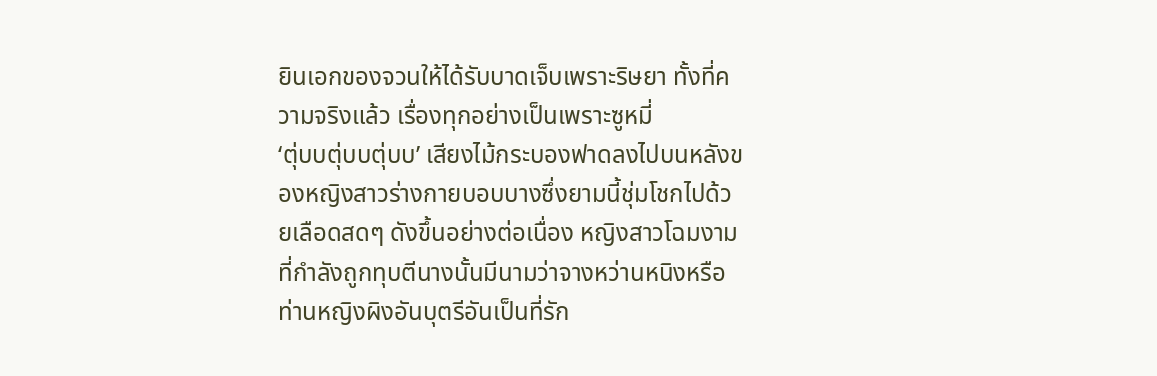ยินเอกของจวนให้ได้รับบาดเจ็บเพราะริษยา ทั้งที่ความจริงแล้ว เรื่องทุกอย่างเป็นเพราะซูหมี่
‘ตุ่บบตุ่บบตุ่บบ’ เสียงไม้กระบองฟาดลงไปบนหลังของหญิงสาวร่างกายบอบบางซึ่งยามนี้ชุ่มโชกไปด้วยเลือดสดๆ ดังขึ้นอย่างต่อเนื่อง หญิงสาวโฉมงามที่กำลังถูกทุบตีนางนั้นมีนามว่าจางหว่านหนิงหรือท่านหญิงผิงอันบุตรีอันเป็นที่รัก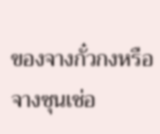ของจางกั๋วกงหรือจางซุนเช่อ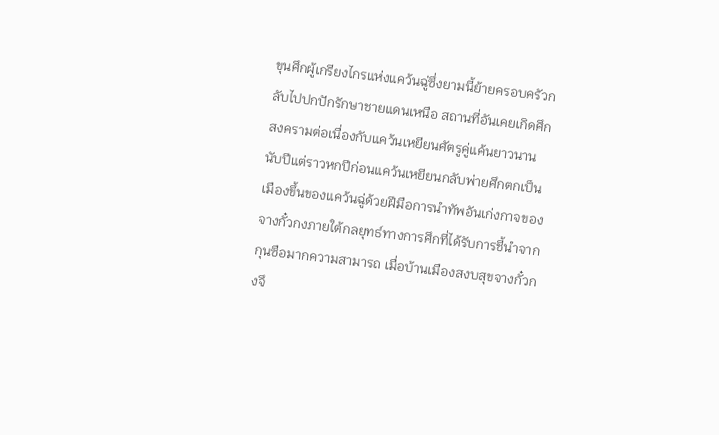ขุนศึกผู้เกรียงไกรแห่งแคว้นฉู่ซึ่งยามนี้ย้ายครอบครัวกลับไปปกปักรักษาชายแดนเหนือ สถานที่อันเคยเกิดศึกสงครามต่อเนื่องกับแคว้นเหยียนศัตรูคู่แค้นยาวนานนับปีแต่ราวหกปีก่อนแคว้นเหยียนกลับพ่ายศึกตกเป็นเมืองขึ้นของแคว้นฉู่ด้วยฝีมือการนำทัพอันเก่งกาจของจางกั๋วกงภายใต้กลยุทธ์ทางการศึกที่ได้รับการชี้นำจากกุนซือมากความสามารถ เมื่อบ้านเมืองสงบสุขจางกั๋วกงจึ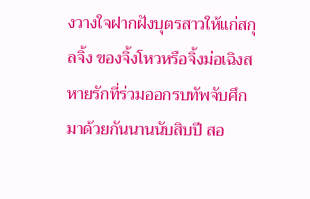งวางใจฝากฝังบุตรสาวให้แก่สกุลจิ้ง ของจิ้งโหวหรือจิ้งม่อเฉิงสหายรักที่ร่วมออกรบทัพจับศึกมาด้วยกันนานนับสิบปี สอ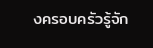งครอบครัวรู้จัก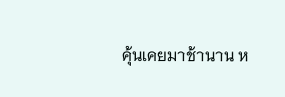คุ้นเคยมาช้านาน ห